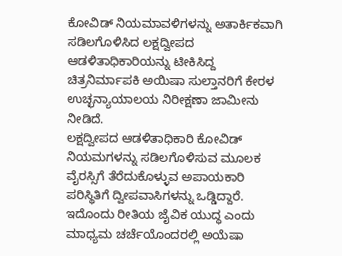ಕೋವಿಡ್ ನಿಯಮಾವಳಿಗಳನ್ನು ಅತಾರ್ಕಿಕವಾಗಿ ಸಡಿಲಗೊಳಿಸಿದ ಲಕ್ಷದ್ವೀಪದ ಆಡಳಿತಾಧಿಕಾರಿಯನ್ನು ಟೀಕಿಸಿದ್ದ ಚಿತ್ರನಿರ್ಮಾಪಕಿ ಅಯಿಷಾ ಸುಲ್ತಾನರಿಗೆ ಕೇರಳ ಉಚ್ಛನ್ಯಾಯಾಲಯ ನಿರೀಕ್ಷಣಾ ಜಾಮೀನು ನೀಡಿದೆ.
ಲಕ್ಷದ್ವೀಪದ ಆಡಳಿತಾಧಿಕಾರಿ ಕೋವಿಡ್ ನಿಯಮಗಳನ್ನು ಸಡಿಲಗೊಳಿಸುವ ಮೂಲಕ ವೈರಸ್ಸಿಗೆ ತೆರೆದುಕೊಳ್ಳುವ ಅಪಾಯಕಾರಿ ಪರಿಸ್ಥಿತಿಗೆ ದ್ವೀಪವಾಸಿಗಳನ್ನು ಒಡ್ಡಿದ್ದಾರೆ. ಇದೊಂದು ರೀತಿಯ ಜೈವಿಕ ಯುದ್ಧ ಎಂದು ಮಾಧ್ಯಮ ಚರ್ಚೆಯೊಂದರಲ್ಲಿ ಅಯೆಷಾ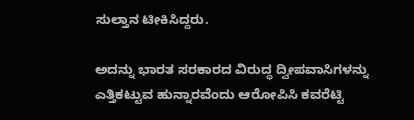ಸುಲ್ತಾನ ಟೀಕಿಸಿದ್ದರು.

ಅದನ್ನು ಭಾರತ ಸರಕಾರದ ವಿರುದ್ಧ ದ್ವೀಪವಾಸಿಗಳನ್ನು ಎತ್ತಿಕಟ್ಟುವ ಹುನ್ನಾರವೆಂದು ಆರೋಪಿಸಿ ಕವರೆಟ್ಟಿ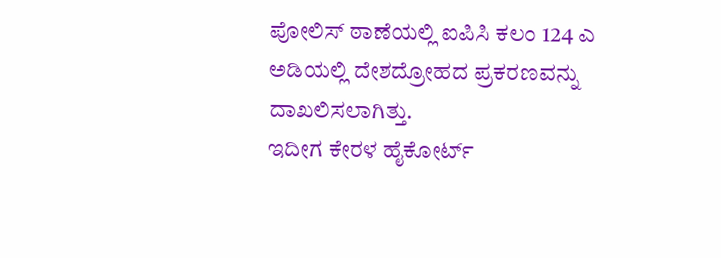ಪೋಲಿಸ್ ಠಾಣೆಯಲ್ಲಿ ಐಪಿಸಿ ಕಲಂ 124 ಎ ಅಡಿಯಲ್ಲಿ ದೇಶದ್ರೋಹದ ಪ್ರಕರಣವನ್ನು ದಾಖಲಿಸಲಾಗಿತ್ತು.
ಇದೀಗ ಕೇರಳ ಹೈಕೋರ್ಟ್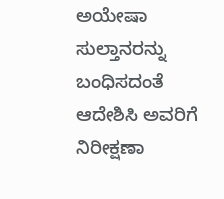ಅಯೇಷಾ ಸುಲ್ತಾನರನ್ನು ಬಂಧಿಸದಂತೆ ಆದೇಶಿಸಿ ಅವರಿಗೆ ನಿರೀಕ್ಷಣಾ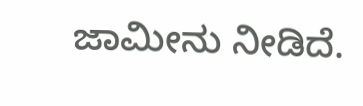ಜಾಮೀನು ನೀಡಿದೆ.